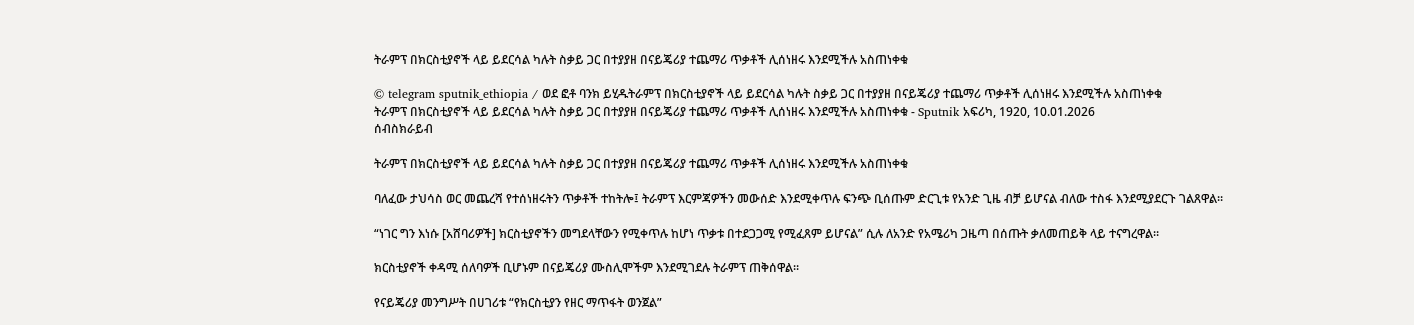ትራምፕ በክርስቲያኖች ላይ ይደርሳል ካሉት ስቃይ ጋር በተያያዘ በናይጄሪያ ተጨማሪ ጥቃቶች ሊሰነዘሩ እንደሚችሉ አስጠነቀቁ

© telegram sputnik_ethiopia / ወደ ፎቶ ባንክ ይሂዱትራምፕ በክርስቲያኖች ላይ ይደርሳል ካሉት ስቃይ ጋር በተያያዘ በናይጄሪያ ተጨማሪ ጥቃቶች ሊሰነዘሩ እንደሚችሉ አስጠነቀቁ
ትራምፕ በክርስቲያኖች ላይ ይደርሳል ካሉት ስቃይ ጋር በተያያዘ በናይጄሪያ ተጨማሪ ጥቃቶች ሊሰነዘሩ እንደሚችሉ አስጠነቀቁ - Sputnik አፍሪካ, 1920, 10.01.2026
ሰብስክራይብ

ትራምፕ በክርስቲያኖች ላይ ይደርሳል ካሉት ስቃይ ጋር በተያያዘ በናይጄሪያ ተጨማሪ ጥቃቶች ሊሰነዘሩ እንደሚችሉ አስጠነቀቁ

ባለፈው ታህሳስ ወር መጨረሻ የተሰነዘሩትን ጥቃቶች ተከትሎ፤ ትራምፕ እርምጃዎችን መውሰድ እንደሚቀጥሉ ፍንጭ ቢሰጡም ድርጊቱ የአንድ ጊዜ ብቻ ይሆናል ብለው ተስፋ እንደሚያደርጉ ገልጸዋል።

“ነገር ግን እነሱ [አሸባሪዎች] ክርስቲያኖችን መግደላቸውን የሚቀጥሉ ከሆነ ጥቃቱ በተደጋጋሚ የሚፈጸም ይሆናል” ሲሉ ለአንድ የአሜሪካ ጋዜጣ በሰጡት ቃለመጠይቅ ላይ ተናግረዋል።

ክርስቲያኖች ቀዳሚ ሰለባዎች ቢሆኑም በናይጄሪያ ሙስሊሞችም እንደሚገደሉ ትራምፕ ጠቅሰዋል።

የናይጄሪያ መንግሥት በሀገሪቱ “የክርስቲያን የዘር ማጥፋት ወንጀል”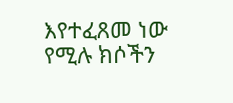እየተፈጸመ ነው የሚሉ ክሶችን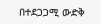በተደጋጋሚ ውድቅ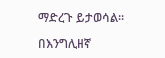ማድረጉ ይታወሳል።

በእንግሊዘኛ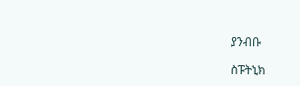ያንብቡ

ስፑትኒክ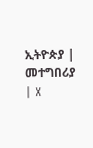ኢትዮጵያ | መተግበሪያ | X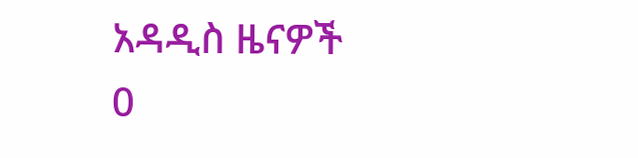አዳዲስ ዜናዎች
0